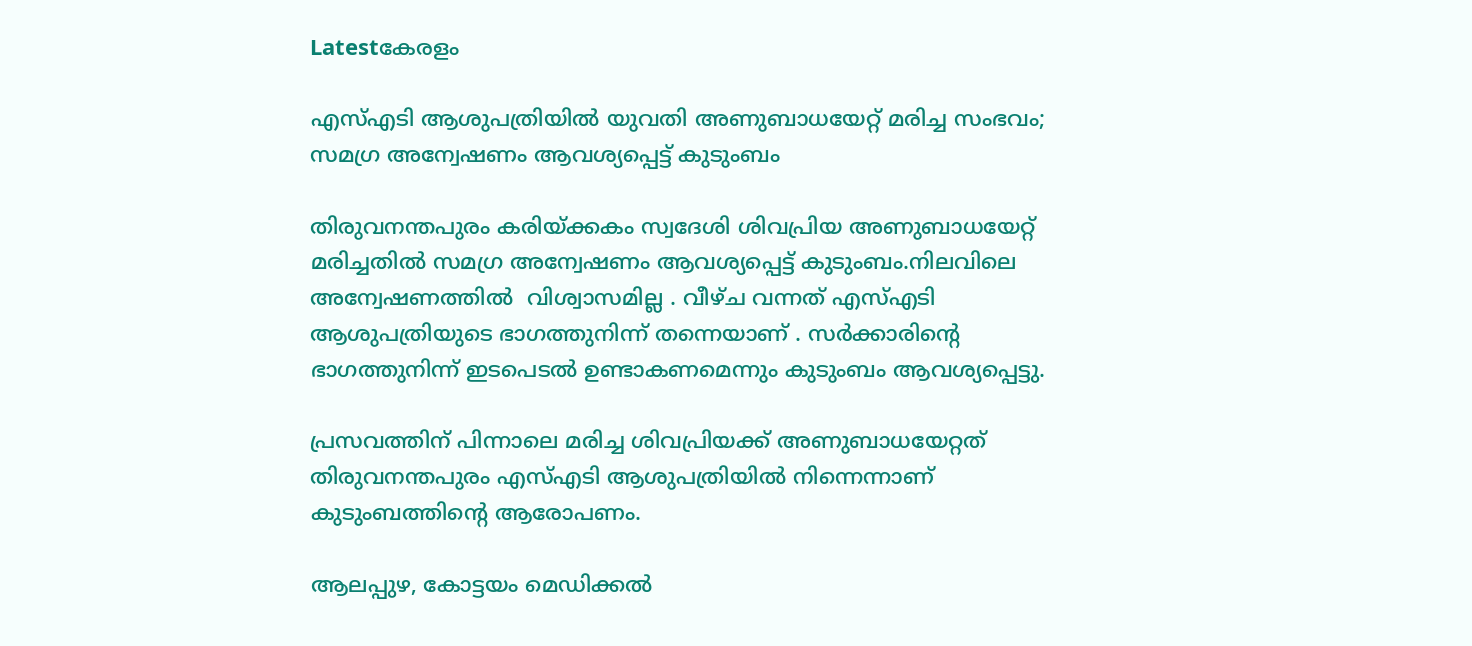Latestകേരളം

എസ്‌എടി ആശുപത്രിയില്‍ യുവതി അണുബാധയേറ്റ് മരിച്ച സംഭവം; സമഗ്ര അന്വേഷണം ആവശ്യപ്പെട്ട് കുടുംബം

തിരുവനന്തപുരം കരിയ്ക്കകം സ്വദേശി ശിവപ്രിയ അണുബാധയേറ്റ് മരിച്ചതില്‍ സമഗ്ര അന്വേഷണം ആവശ്യപ്പെട്ട് കുടുംബം.നിലവിലെ അന്വേഷണത്തില്‍ ‌ വിശ്വാസമില്ല . വീഴ്ച വന്നത് എസ്‌എടി ആശുപത്രിയുടെ ഭാഗത്തുനിന്ന് തന്നെയാണ് . സർക്കാരിന്‍റെ ഭാഗത്തുനിന്ന് ഇടപെടല്‍ ഉണ്ടാകണമെന്നും കുടുംബം ആവശ്യപ്പെട്ടു.

പ്രസവത്തിന് പിന്നാലെ മരിച്ച ശിവപ്രിയക്ക് അണുബാധയേറ്റത് തിരുവനന്തപുരം എസ്‌എടി ആശുപത്രിയില്‍ നിന്നെന്നാണ് കുടുംബത്തിന്‍റെ ആരോപണം.

ആലപ്പുഴ, കോട്ടയം മെഡിക്കല്‍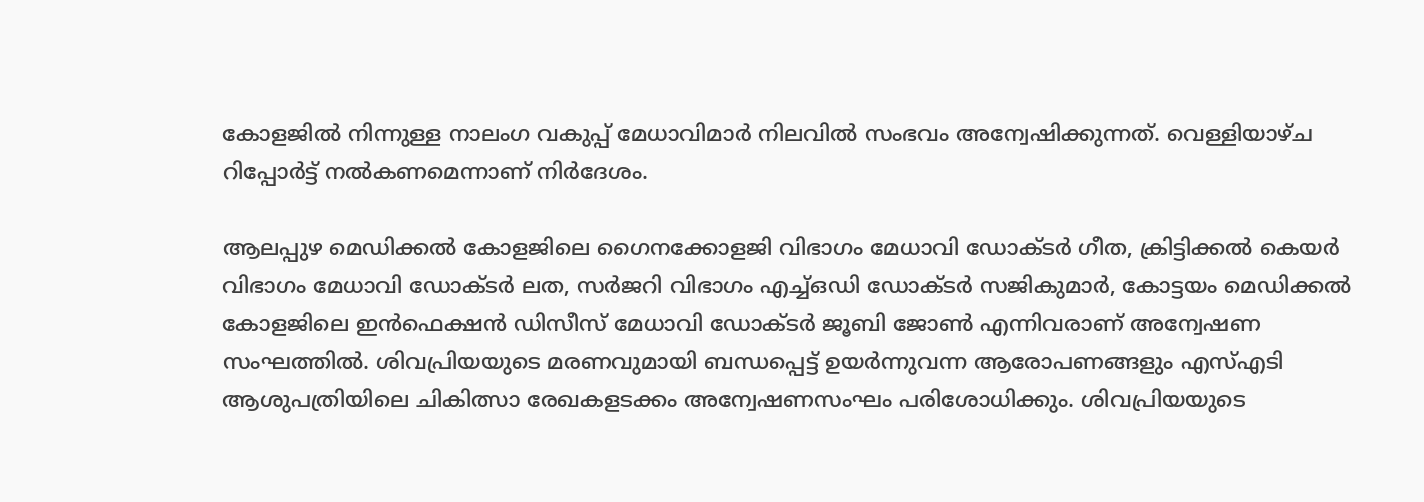കോളജില്‍ നിന്നുള്ള നാലംഗ വകുപ്പ് മേധാവിമാർ നിലവില്‍ സംഭവം അന്വേഷിക്കുന്നത്. വെള്ളിയാഴ്ച റിപ്പോർട്ട് നല്‍കണമെന്നാണ് നിർദേശം.

ആലപ്പുഴ മെഡിക്കല്‍ കോളജിലെ ഗൈനക്കോളജി വിഭാഗം മേധാവി ഡോക്ടർ ഗീത, ക്രിട്ടിക്കല്‍ കെയർ വിഭാഗം മേധാവി ഡോക്ടർ ലത, സർജറി വിഭാഗം എച്ച്‌ഒഡി ഡോക്ടർ സജികുമാർ, കോട്ടയം മെഡിക്കല്‍ കോളജിലെ ഇൻഫെക്ഷൻ ഡിസീസ് മേധാവി ഡോക്ടർ ജൂബി ജോണ്‍ എന്നിവരാണ് അന്വേഷണ സംഘത്തില്‍. ശിവപ്രിയയുടെ മരണവുമായി ബന്ധപ്പെട്ട് ഉയർന്നുവന്ന ആരോപണങ്ങളും എസ്‌എടി ആശുപത്രിയിലെ ചികിത്സാ രേഖകളടക്കം അന്വേഷണസംഘം പരിശോധിക്കും. ശിവപ്രിയയുടെ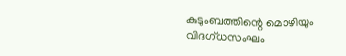കുടുംബത്തിന്റെ മൊഴിയും വിദഗ്ധസംഘം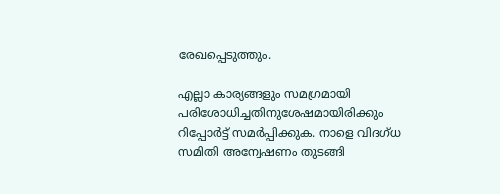രേഖപ്പെടുത്തും.

എല്ലാ കാര്യങ്ങളും സമഗ്രമായി പരിശോധിച്ചതിനുശേഷമായിരിക്കും റിപ്പോർട്ട് സമർപ്പിക്കുക. നാളെ വിദഗ്ധ സമിതി അന്വേഷണം തുടങ്ങി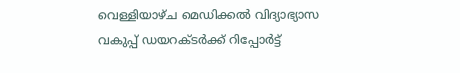വെള്ളിയാഴ്ച മെഡിക്കല്‍ വിദ്യാഭ്യാസ വകുപ്പ് ഡയറക്ടർക്ക് റിപ്പോർട്ട്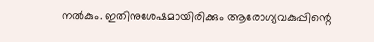നല്‍കും. ഇതിനുശേഷമായിരിക്കും ആരോഗ്യവകുപ്പിന്റെ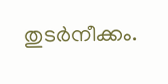തുടർനീക്കം.